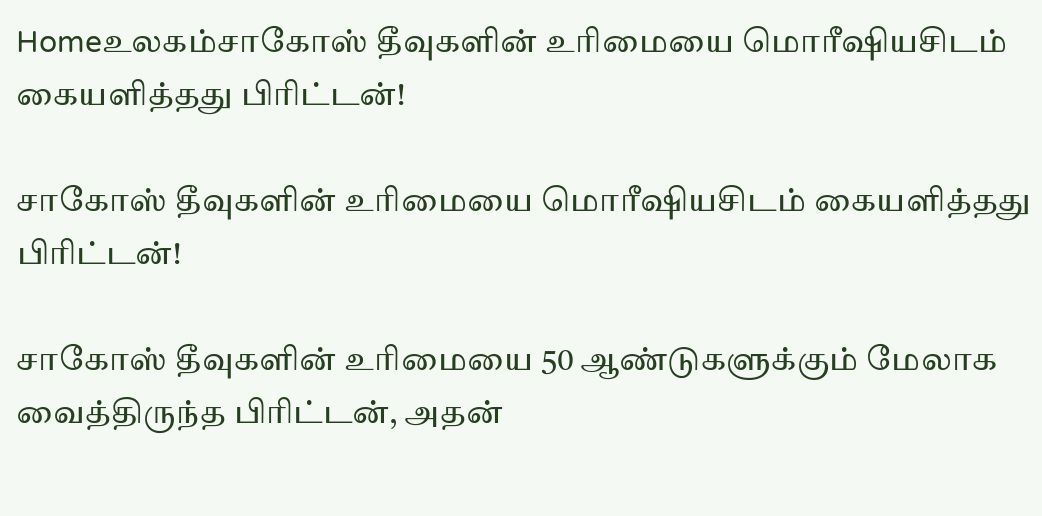Homeஉலகம்சாகோஸ் தீவுகளின் உரிமையை மொரீஷியசிடம் கையளித்தது பிரிட்டன்!

சாகோஸ் தீவுகளின் உரிமையை மொரீஷியசிடம் கையளித்தது பிரிட்டன்!

சாகோஸ் தீவுகளின் உரிமையை 50 ஆண்டுகளுக்கும் மேலாக வைத்திருந்த பிரிட்டன், அதன்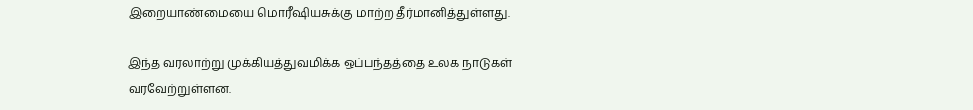இறையாண்மையை மொரீஷியசுக்கு மாற்ற தீர்மானித்துள்ளது.

இந்த வரலாற்று முக்கியத்துவமிக்க ஒப்பந்தத்தை உலக நாடுகள் வரவேற்றுள்ளன.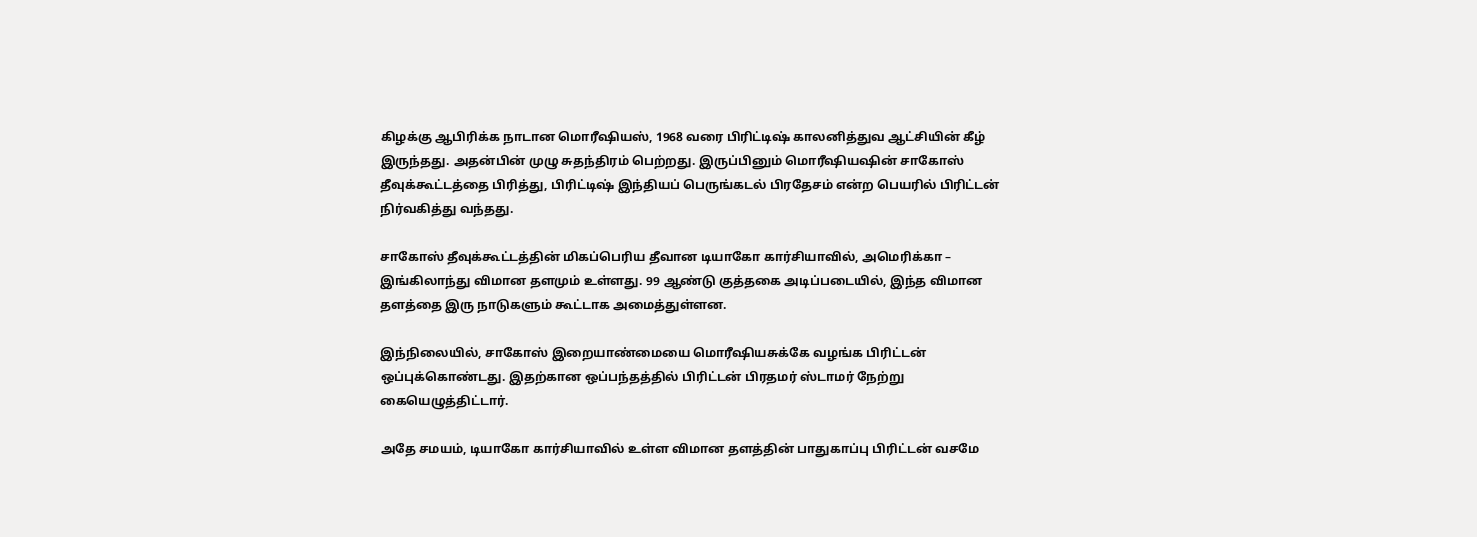கிழக்கு ஆபிரிக்க நாடான மொரீஷியஸ், 1968 வரை பிரிட்டிஷ் காலனித்துவ ஆட்சியின் கீழ் இருந்தது. அதன்பின் முழு சுதந்திரம் பெற்றது. இருப்பினும் மொரீஷியஷின் சாகோஸ் தீவுக்கூட்டத்தை பிரித்து, பிரிட்டிஷ் இந்தியப் பெருங்கடல் பிரதேசம் என்ற பெயரில் பிரிட்டன் நிர்வகித்து வந்தது.

சாகோஸ் தீவுக்கூட்டத்தின் மிகப்பெரிய தீவான டியாகோ கார்சியாவில், அமெரிக்கா – இங்கிலாந்து விமான தளமும் உள்ளது. 99 ஆண்டு குத்தகை அடிப்படையில், இந்த விமான தளத்தை இரு நாடுகளும் கூட்டாக அமைத்துள்ளன.

இந்நிலையில், சாகோஸ் இறையாண்மையை மொரீஷியசுக்கே வழங்க பிரிட்டன் ஒப்புக்கொண்டது. இதற்கான ஒப்பந்தத்தில் பிரிட்டன் பிரதமர் ஸ்டாமர் நேற்று கையெழுத்திட்டார்.

அதே சமயம், டியாகோ கார்சியாவில் உள்ள விமான தளத்தின் பாதுகாப்பு பிரிட்டன் வசமே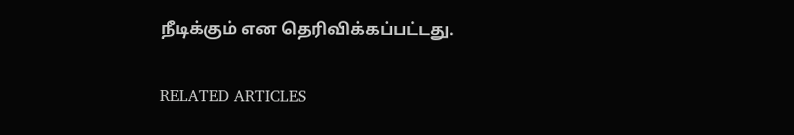நீடிக்கும் என தெரிவிக்கப்பட்டது.

RELATED ARTICLES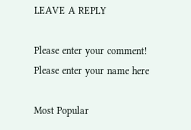LEAVE A REPLY

Please enter your comment!
Please enter your name here

Most Popular